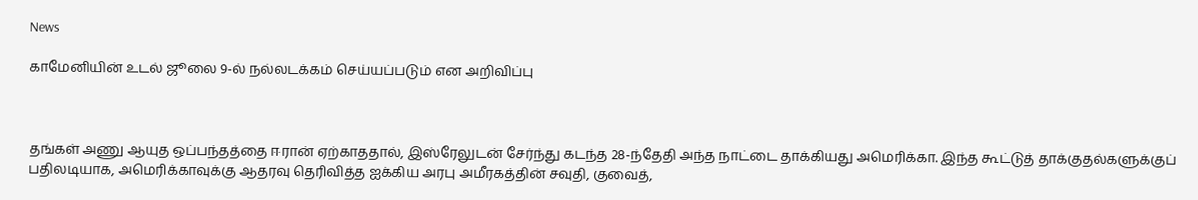News

காமேனியின் உடல் ஜூலை 9-ல் நல்லடக்கம் செய்யப்படும் என அறிவிப்பு



தங்கள் அணு ஆயுத ஒப்பந்தத்தை ஈரான் ஏற்காததால், இஸ்ரேலுடன் சேர்ந்து கடந்த 28-ந்தேதி அந்த நாட்டை தாக்கியது அமெரிக்கா. இந்த கூட்டுத் தாக்குதல்களுக்குப் பதிலடியாக, அமெரிக்காவுக்கு ஆதரவு தெரிவித்த ஐக்கிய அரபு அமீரகத்தின் சவுதி, குவைத்,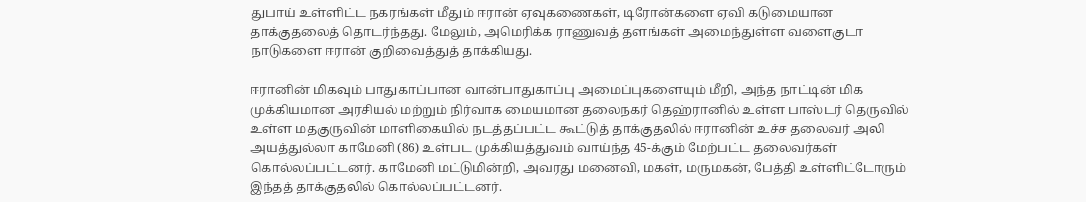துபாய் உள்ளிட்ட நகரங்கள் மீதும் ஈரான் ஏவுகணைகள், டிரோன்களை ஏவி கடுமையான தாக்குதலைத் தொடர்ந்தது. மேலும், அமெரிக்க ராணுவத் தளங்கள் அமைந்துள்ள வளைகுடா நாடுகளை ஈரான் குறிவைத்துத் தாக்கியது.

ஈரானின் மிகவும் பாதுகாப்பான வான்பாதுகாப்பு அமைப்புகளையும் மீறி, அந்த நாட்டின் மிக முக்கியமான அரசியல் மற்றும் நிர்வாக மையமான தலைநகர் தெஹ்ரானில் உள்ள பாஸ்டர் தெருவில் உள்ள மதகுருவின் மாளிகையில் நடத்தப்பட்ட கூட்டுத் தாக்குதலில் ஈரானின் உச்ச தலைவர் அலி அயத்துல்லா காமேனி (86) உள்பட முக்கியத்துவம் வாய்ந்த 45-க்கும் மேற்பட்ட தலைவர்கள் கொல்லப்பட்டனர். காமேனி மட்டுமின்றி, அவரது மனைவி, மகள், மருமகன், பேத்தி உள்ளிட்டோரும் இந்தத் தாக்குதலில் கொல்லப்பட்டனர்.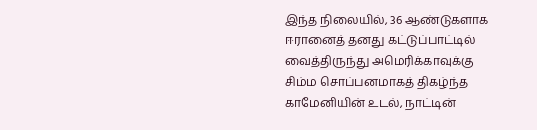இந்த நிலையில், 36 ஆண்டுகளாக ஈரானைத் தனது கட்டுப்பாட்டில் வைத்திருந்து அமெரிக்காவுக்கு சிம்ம சொப்பனமாகத் திகழ்ந்த காமேனியின் உடல், நாட்டின்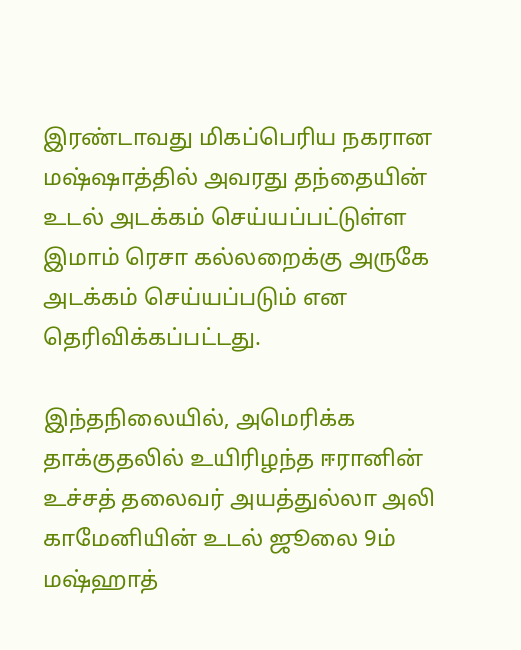இரண்டாவது மிகப்பெரிய நகரான மஷ்ஷாத்தில் அவரது தந்தையின் உடல் அடக்கம் செய்யப்பட்டுள்ள இமாம் ரெசா கல்லறைக்கு அருகே அடக்கம் செய்யப்படும் என தெரிவிக்கப்பட்டது.

இந்தநிலையில், அமெரிக்க தாக்குதலில் உயிரிழந்த ஈரானின் உச்சத் தலைவர் அயத்துல்லா அலி காமேனியின் உடல் ஜூலை 9ம் மஷ்ஹாத்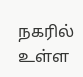நகரில் உள்ள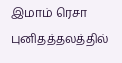இமாம் ரெசா புனிதத்தலத்தில்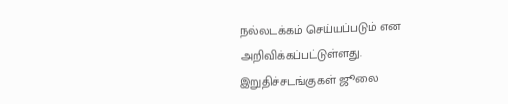நல்லடக்கம் செய்யப்படும் என அறிவிக்கப்பட்டுள்ளது. இறுதிச்சடங்குகள் ஜூலை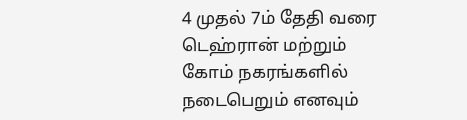4 முதல் 7ம் தேதி வரை டெஹ்ரான் மற்றும் கோம் நகரங்களில் நடைபெறும் எனவும்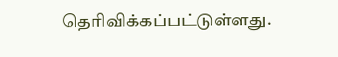தெரிவிக்கப்பட்டுள்ளது.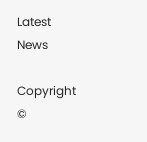Latest News

Copyright ©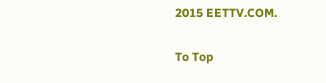2015 EETTV.COM.

To Top